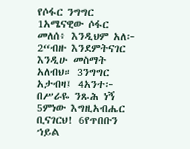የሶፋር ንግግር
1አሜናዊው ሶፋር መለሰ፥ እንዲህም አለ፦ 2“ብዙ እንደምትናገር እንዲሁ መስማት አለብህ። 3ንግግር አታብዛ፤ 4አንተ፦ በሥራዬ ንጹሕ ነኝ 5ምነው እግዚአብሔር ቢናገርህ! 6የጥበቡን ኀይል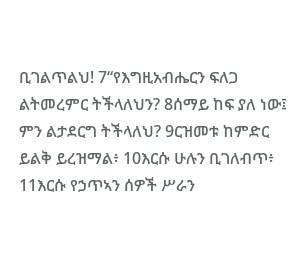ቢገልጥልህ! 7“የእግዚአብሔርን ፍለጋ ልትመረምር ትችላለህን? 8ሰማይ ከፍ ያለ ነው፤ ምን ልታደርግ ትችላለህ? 9ርዝመቱ ከምድር ይልቅ ይረዝማል፥ 10እርሱ ሁሉን ቢገለብጥ፥ 11እርሱ የኃጥኣን ሰዎች ሥራን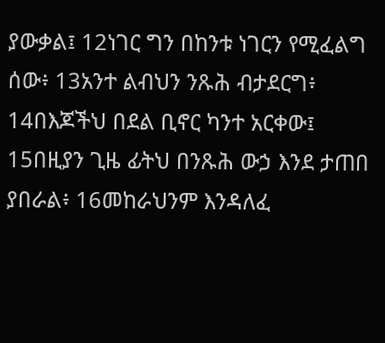ያውቃል፤ 12ነገር ግን በከንቱ ነገርን የሚፈልግ ሰው፥ 13አንተ ልብህን ንጹሕ ብታደርግ፥ 14በእጆችህ በደል ቢኖር ካንተ አርቀው፤ 15በዚያን ጊዜ ፊትህ በንጹሕ ውኃ እንደ ታጠበ ያበራል፥ 16መከራህንም እንዳለፈ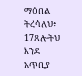ማዕበል ትረሳለህ፥ 17ጸሎትህ እንደ አጥቢያ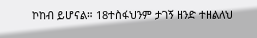ኮከብ ይሆናል። 18ተስፋህንም ታገኝ ዘንድ ተዘልለህ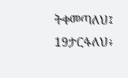ትቀመጣለህ፤ 19ታርፋለህ፥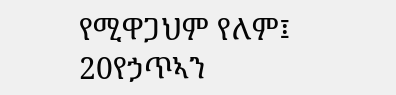የሚዋጋህም የለም፤ 20የኃጥኣን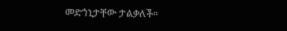መድኀኒታቸው ታልቃለች።